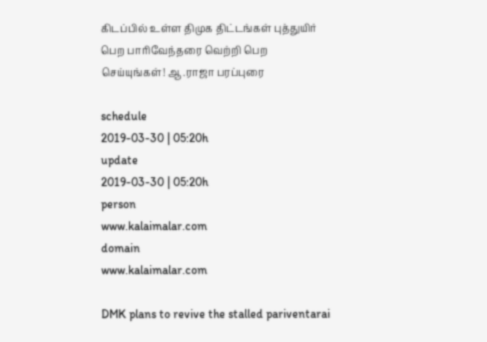கிடப்பில் உள்ள திமுக திட்டங்கள் புத்துயிர் பெற பாரிவேந்தரை வெற்றி பெற செய்யுங்கள்! ஆ .ராஜா பரப்புரை

schedule
2019-03-30 | 05:20h
update
2019-03-30 | 05:20h
person
www.kalaimalar.com
domain
www.kalaimalar.com

DMK plans to revive the stalled pariventarai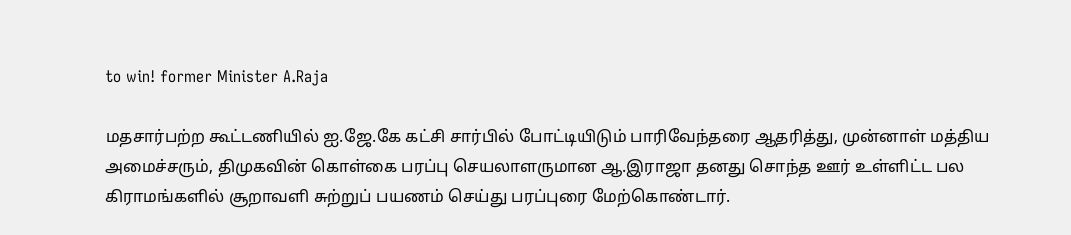to win! former Minister A.Raja

மதசார்பற்ற கூட்டணியில் ஐ.ஜே.கே கட்சி சார்பில் போட்டியிடும் பாரிவேந்தரை ஆதரித்து, முன்னாள் மத்திய அமைச்சரும், திமுகவின் கொள்கை பரப்பு செயலாளருமான ஆ.இராஜா தனது சொந்த ஊர் உள்ளிட்ட பல கிராமங்களில் சூறாவளி சுற்றுப் பயணம் செய்து பரப்புரை மேற்கொண்டார்.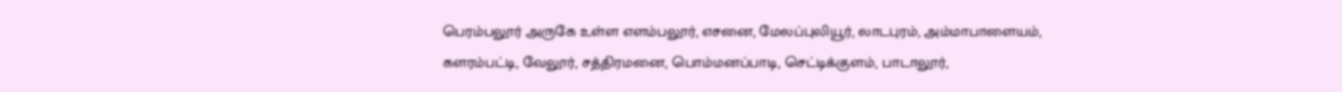பெரம்பலூர் அருகே உள்ள எளம்பலூர், எசனை, மேலப்புலியூர், லாடபுரம், அம்மாபாளையம், களரம்பட்டி, வேலூர், சத்திரமனை, பொம்மனப்பாடி, செட்டிக்குளம், பாடாலூர்,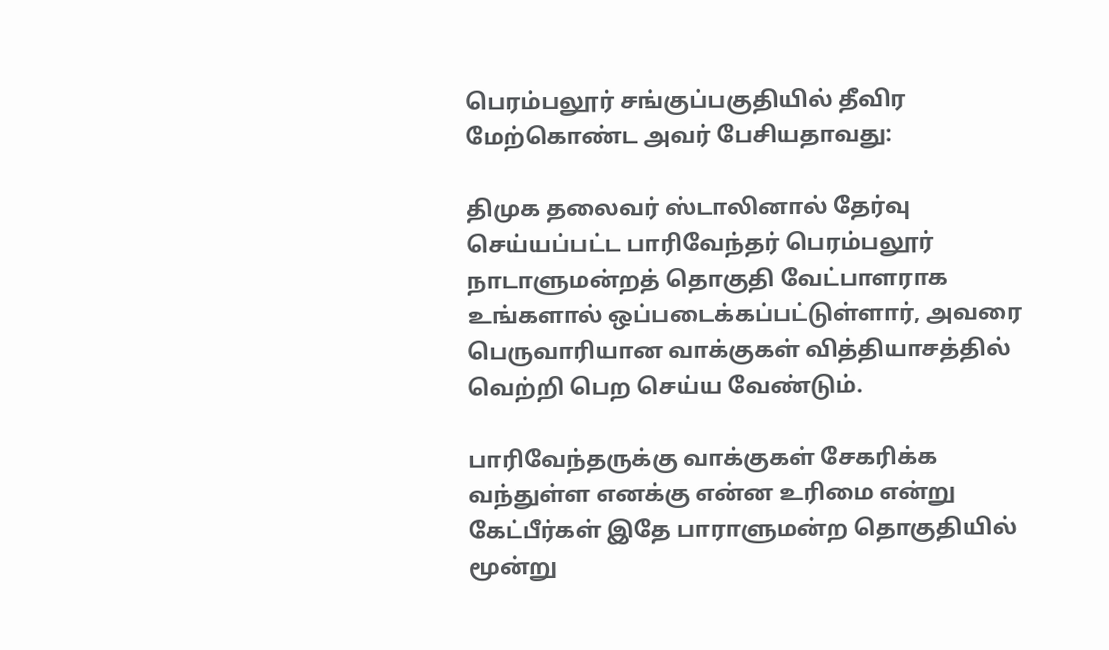பெரம்பலூர் சங்குப்பகுதியில் தீவிர மேற்கொண்ட அவர் பேசியதாவது:

திமுக தலைவர் ஸ்டாலினால் தேர்வு செய்யப்பட்ட பாரிவேந்தர் பெரம்பலூர் நாடாளுமன்றத் தொகுதி வேட்பாளராக உங்களால் ஒப்படைக்கப்பட்டுள்ளார், அவரை பெருவாரியான வாக்குகள் வித்தியாசத்தில் வெற்றி பெற செய்ய வேண்டும்.

பாரிவேந்தருக்கு வாக்குகள் சேகரிக்க வந்துள்ள எனக்கு என்ன உரிமை என்று கேட்பீர்கள் இதே பாராளுமன்ற தொகுதியில் மூன்று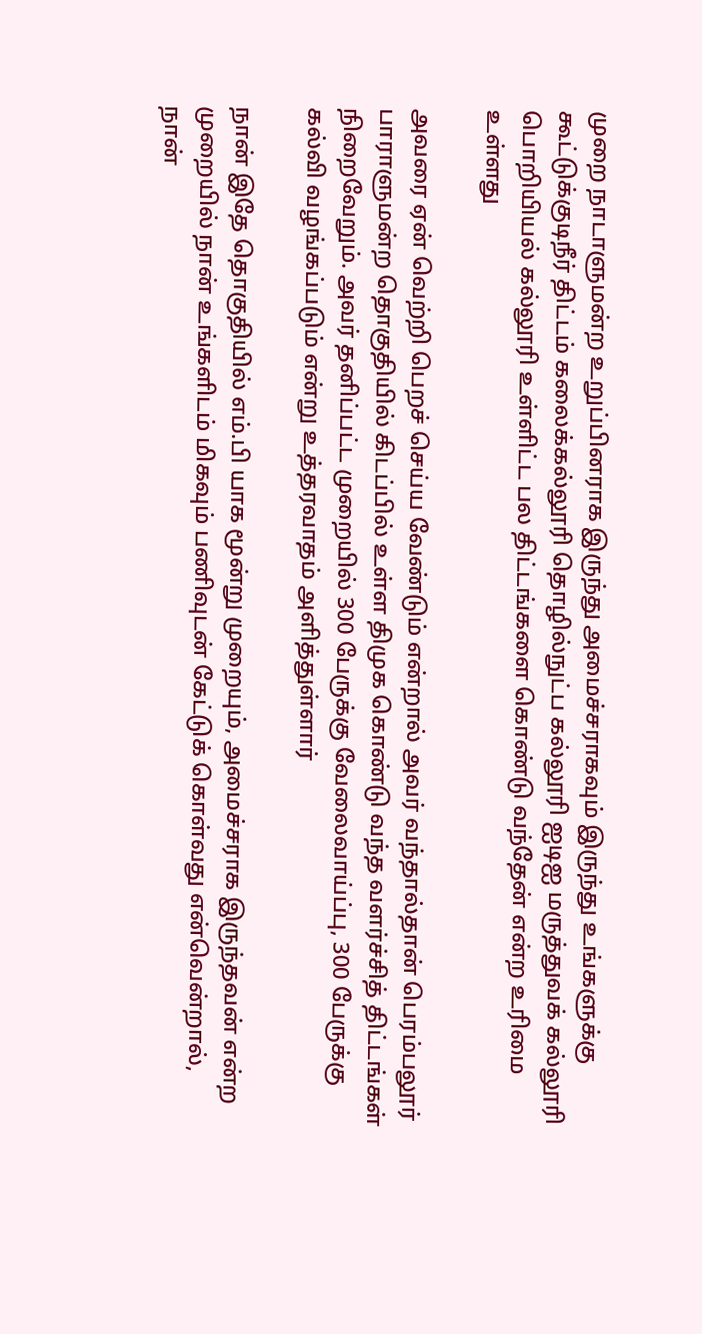முறை நாடாளுமன்ற உறுப்பினராக இருந்து அமைச்சராகவும் இருந்து உங்களுக்கு கூட்டுக்குடிநீர் திட்டம் கலைக்கல்லூரி தொழில்நுட்ப கல்லூரி ஐடிஐ மருத்துவக் கல்லூரி பொறியியல் கல்லூரி உள்ளிட்ட பல திட்டங்களை கொண்டு வந்தேன் என்ற உரிமை உள்ளது

அவரை ஏன் வெற்றி பெறச் செய்ய வேண்டும் என்றால் அவர் வந்தால்தான் பெரம்பலூர் பாராளுமன்ற தொகுதியில் கிடப்பில் உள்ள திமுக கொண்டு வந்த வளர்ச்சித் திட்டங்கள் நிறைவேறும். அவர் தனிப்பட்ட முறையில் 300 பேருக்கு வேலைவாய்ப்பு, 300 பேருக்கு கல்வி வழங்கப்படும் என்று உத்தரவாதம் அளித்துள்ளார்

நான் இதே தொகுதியில் எம்.பி யாக மூன்று முறையும், அமைச்சராக இருந்தவன் என்ற முறையில் நான் உங்களிடம் மிகவும் பணிவுடன் கேட்டுக் கொள்வது என்வென்றால், நான்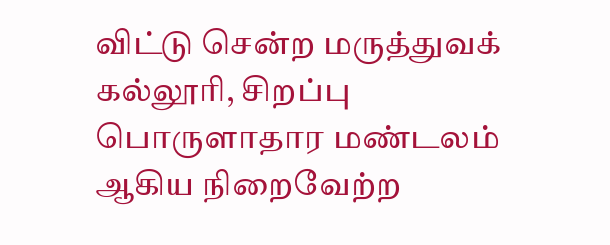விட்டு சென்ற மருத்துவக் கல்லூரி, சிறப்பு பொருளாதார மண்டலம் ஆகிய நிறைவேற்ற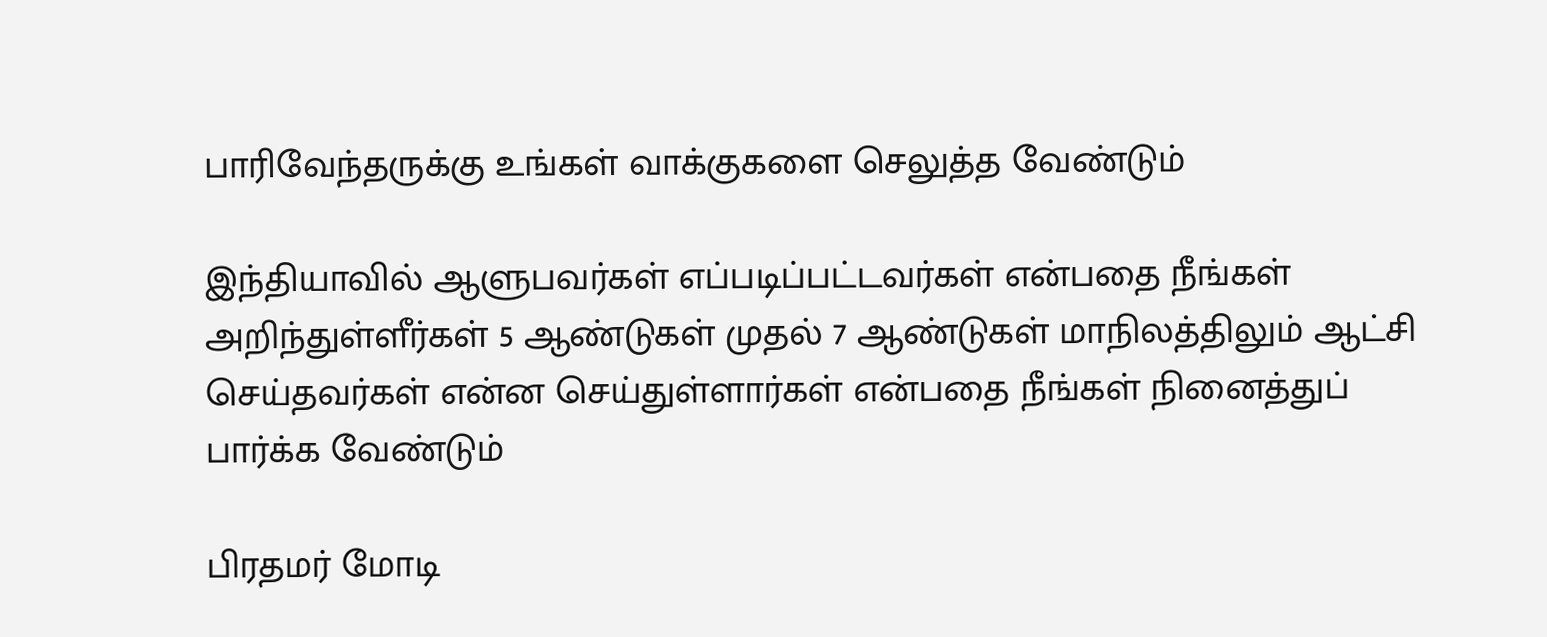பாரிவேந்தருக்கு உங்கள் வாக்குகளை செலுத்த வேண்டும்

இந்தியாவில் ஆளுபவர்கள் எப்படிப்பட்டவர்கள் என்பதை நீங்கள் அறிந்துள்ளீர்கள் 5 ஆண்டுகள் முதல் 7 ஆண்டுகள் மாநிலத்திலும் ஆட்சி செய்தவர்கள் என்ன செய்துள்ளார்கள் என்பதை நீங்கள் நினைத்துப் பார்க்க வேண்டும்

பிரதமர் மோடி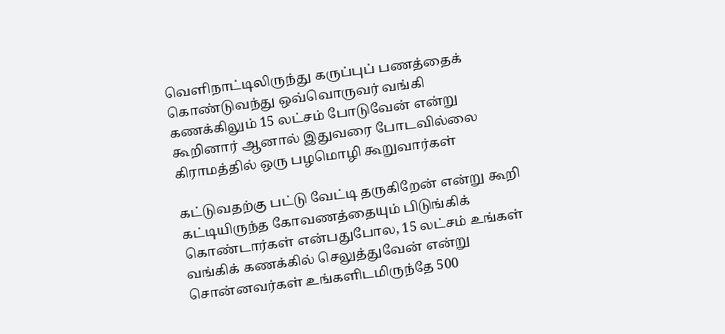வெளிநாட்டிலிருந்து கருப்புப் பணத்தைக் கொண்டுவந்து ஒவ்வொருவர் வங்கி கணக்கிலும் 15 லட்சம் போடுவேன் என்று கூறினார் ஆனால் இதுவரை போடவில்லை கிராமத்தில் ஒரு பழமொழி கூறுவார்கள்

கட்டுவதற்கு பட்டு வேட்டி தருகிறேன் என்று கூறி கட்டியிருந்த கோவணத்தையும் பிடுங்கிக் கொண்டார்கள் என்பதுபோல, 15 லட்சம் உங்கள் வங்கிக் கணக்கில் செலுத்துவேன் என்று சொன்னவர்கள் உங்களிடமிருந்தே 500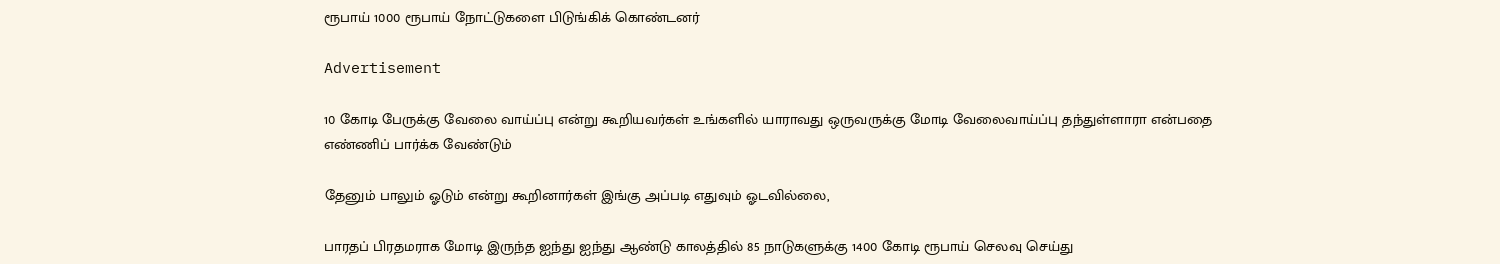ரூபாய் 1000 ரூபாய் நோட்டுகளை பிடுங்கிக் கொண்டனர்

Advertisement

10 கோடி பேருக்கு வேலை வாய்ப்பு என்று கூறியவர்கள் உங்களில் யாராவது ஒருவருக்கு மோடி வேலைவாய்ப்பு தந்துள்ளாரா என்பதை எண்ணிப் பார்க்க வேண்டும்

தேனும் பாலும் ஓடும் என்று கூறினார்கள் இங்கு அப்படி எதுவும் ஓடவில்லை,

பாரதப் பிரதமராக மோடி இருந்த ஐந்து ஐந்து ஆண்டு காலத்தில் 85 நாடுகளுக்கு 1400 கோடி ரூபாய் செலவு செய்து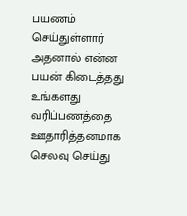பயணம் செய்துள்ளார் அதனால் என்ன பயன் கிடைத்தது உங்களது வரிப்பணத்தை ஊதாரித்தனமாக செலவு செய்து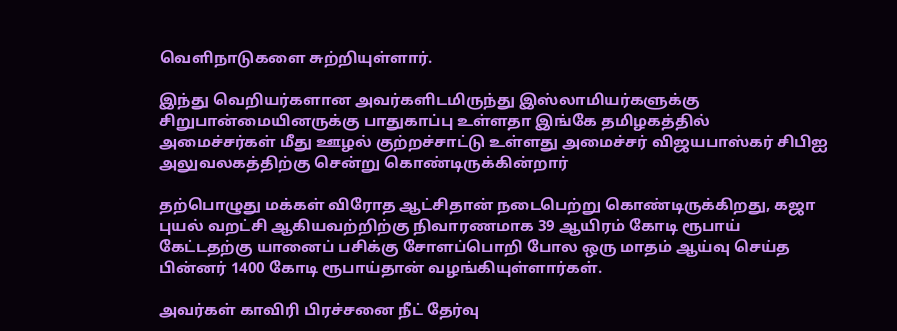வெளிநாடுகளை சுற்றியுள்ளார்.

இந்து வெறியர்களான அவர்களிடமிருந்து இஸ்லாமியர்களுக்கு சிறுபான்மையினருக்கு பாதுகாப்பு உள்ளதா இங்கே தமிழகத்தில் அமைச்சர்கள் மீது ஊழல் குற்றச்சாட்டு உள்ளது அமைச்சர் விஜயபாஸ்கர் சிபிஐ அலுவலகத்திற்கு சென்று கொண்டிருக்கின்றார்

தற்பொழுது மக்கள் விரோத ஆட்சிதான் நடைபெற்று கொண்டிருக்கிறது, கஜா புயல் வறட்சி ஆகியவற்றிற்கு நிவாரணமாக 39 ஆயிரம் கோடி ரூபாய் கேட்டதற்கு யானைப் பசிக்கு சோளப்பொறி போல ஒரு மாதம் ஆய்வு செய்த பின்னர் 1400 கோடி ரூபாய்தான் வழங்கியுள்ளார்கள்.

அவர்கள் காவிரி பிரச்சனை நீட் தேர்வு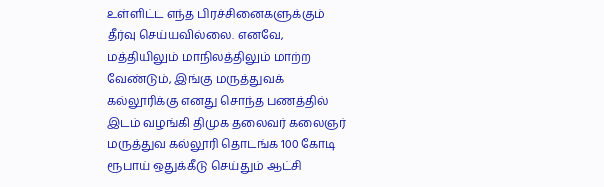உள்ளிட்ட எந்த பிரச்சினைகளுக்கும் தீர்வு செய்யவில்லை. எனவே, மத்தியிலும் மாநிலத்திலும் மாற்ற வேண்டும், இங்கு மருத்துவக் கல்லூரிக்கு எனது சொந்த பணத்தில் இடம் வழங்கி திமுக தலைவர் கலைஞர் மருத்துவ கல்லூரி தொடங்க 100 கோடி ரூபாய் ஒதுக்கீடு செய்தும் ஆட்சி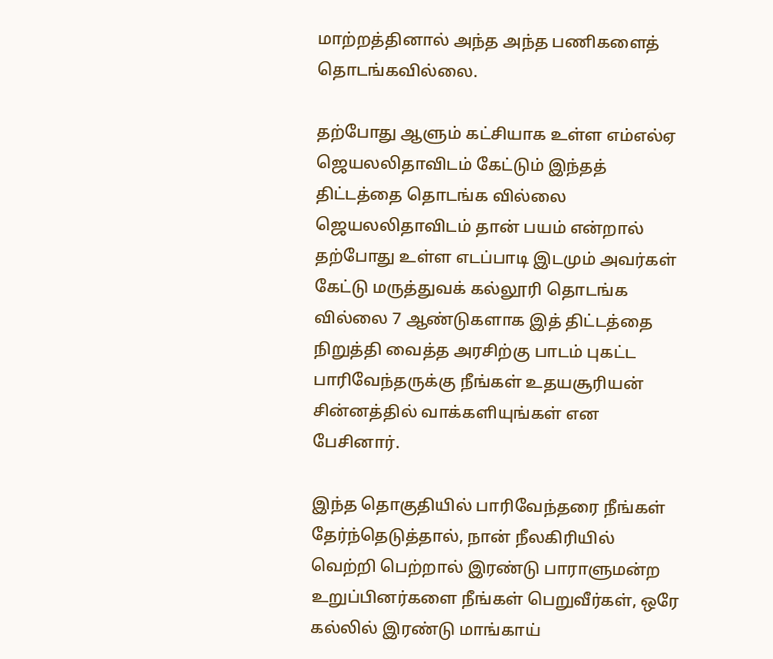மாற்றத்தினால் அந்த அந்த பணிகளைத் தொடங்கவில்லை.

தற்போது ஆளும் கட்சியாக உள்ள எம்எல்ஏ ஜெயலலிதாவிடம் கேட்டும் இந்தத் திட்டத்தை தொடங்க வில்லை ஜெயலலிதாவிடம் தான் பயம் என்றால் தற்போது உள்ள எடப்பாடி இடமும் அவர்கள் கேட்டு மருத்துவக் கல்லூரி தொடங்க வில்லை 7 ஆண்டுகளாக இத் திட்டத்தை நிறுத்தி வைத்த அரசிற்கு பாடம் புகட்ட பாரிவேந்தருக்கு நீங்கள் உதயசூரியன் சின்னத்தில் வாக்களியுங்கள் என பேசினார்.

இந்த தொகுதியில் பாரிவேந்தரை நீங்கள் தேர்ந்தெடுத்தால், நான் நீலகிரியில் வெற்றி பெற்றால் இரண்டு பாராளுமன்ற உறுப்பினர்களை நீங்கள் பெறுவீர்கள், ஒரே கல்லில் இரண்டு மாங்காய்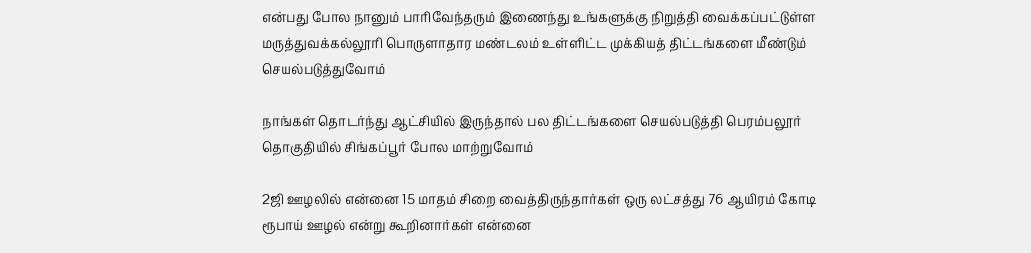என்பது போல நானும் பாரிவேந்தரும் இணைந்து உங்களுக்கு நிறுத்தி வைக்கப்பட்டுள்ள மருத்துவக்கல்லூரி பொருளாதார மண்டலம் உள்ளிட்ட முக்கியத் திட்டங்களை மீண்டும் செயல்படுத்துவோம்

நாங்கள் தொடர்ந்து ஆட்சியில் இருந்தால் பல திட்டங்களை செயல்படுத்தி பெரம்பலூர் தொகுதியில் சிங்கப்பூர் போல மாற்றுவோம்

2ஜி ஊழலில் என்னை 15 மாதம் சிறை வைத்திருந்தார்கள் ஒரு லட்சத்து 76 ஆயிரம் கோடி ரூபாய் ஊழல் என்று கூறினார்கள் என்னை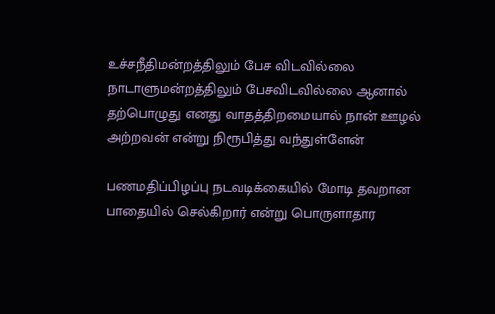உச்சநீதிமன்றத்திலும் பேச விடவில்லை நாடாளுமன்றத்திலும் பேசவிடவில்லை ஆனால் தற்பொழுது எனது வாதத்திறமையால் நான் ஊழல் அற்றவன் என்று நிரூபித்து வந்துள்ளேன்

பணமதிப்பிழப்பு நடவடிக்கையில் மோடி தவறான பாதையில் செல்கிறார் என்று பொருளாதார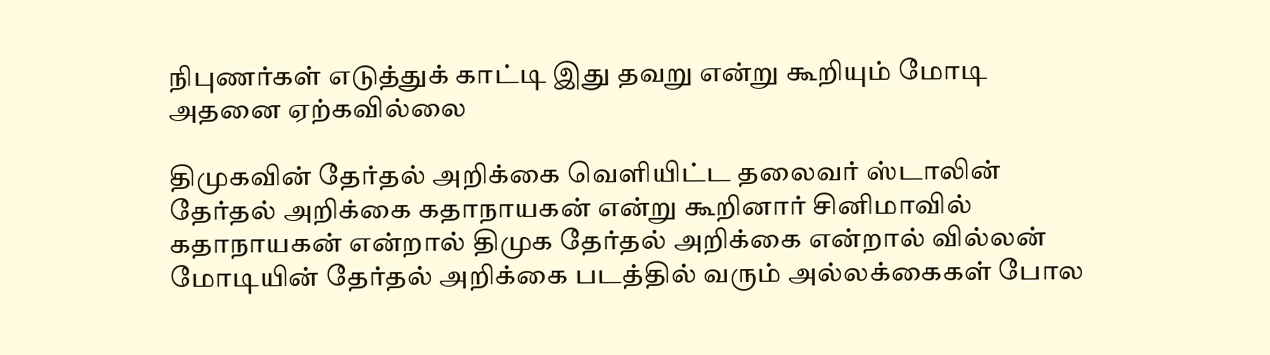நிபுணர்கள் எடுத்துக் காட்டி இது தவறு என்று கூறியும் மோடி அதனை ஏற்கவில்லை

திமுகவின் தேர்தல் அறிக்கை வெளியிட்ட தலைவர் ஸ்டாலின் தேர்தல் அறிக்கை கதாநாயகன் என்று கூறினார் சினிமாவில் கதாநாயகன் என்றால் திமுக தேர்தல் அறிக்கை என்றால் வில்லன் மோடியின் தேர்தல் அறிக்கை படத்தில் வரும் அல்லக்கைகள் போல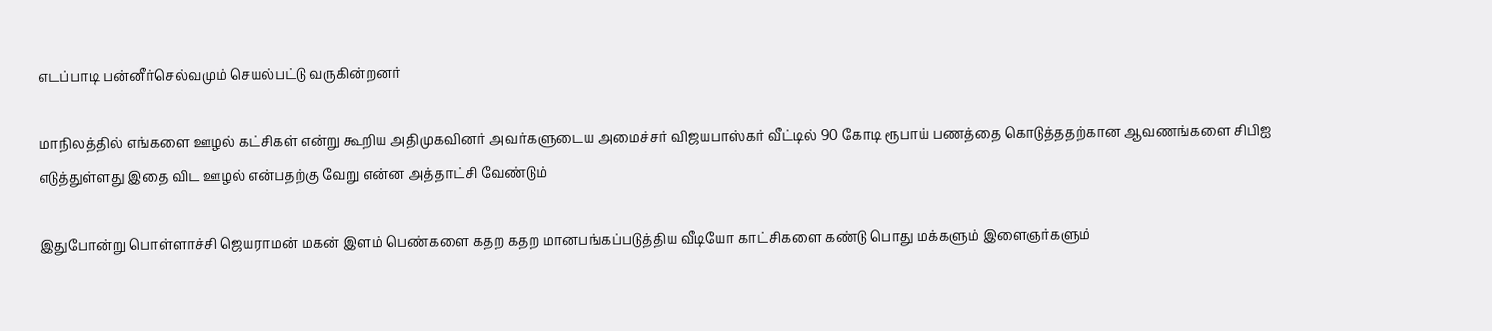எடப்பாடி பன்னீர்செல்வமும் செயல்பட்டு வருகின்றனர்

மாநிலத்தில் எங்களை ஊழல் கட்சிகள் என்று கூறிய அதிமுகவினர் அவர்களுடைய அமைச்சர் விஜயபாஸ்கர் வீட்டில் 90 கோடி ரூபாய் பணத்தை கொடுத்ததற்கான ஆவணங்களை சிபிஐ எடுத்துள்ளது இதை விட ஊழல் என்பதற்கு வேறு என்ன அத்தாட்சி வேண்டும்

இதுபோன்று பொள்ளாச்சி ஜெயராமன் மகன் இளம் பெண்களை கதற கதற மானபங்கப்படுத்திய வீடியோ காட்சிகளை கண்டு பொது மக்களும் இளைஞர்களும்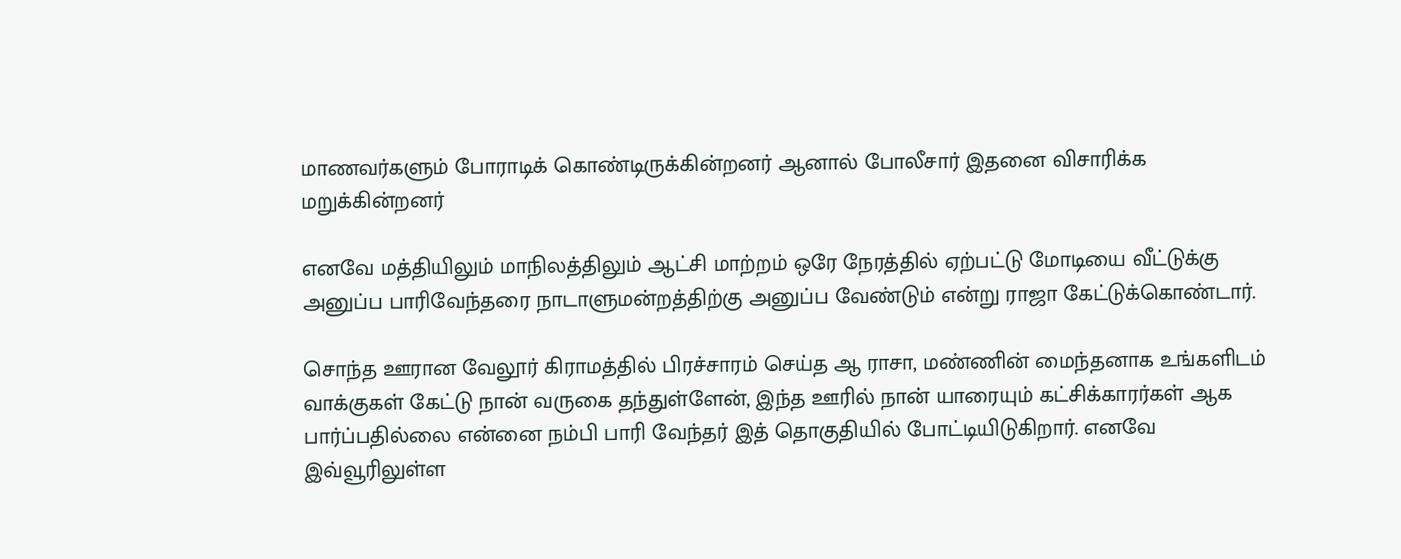மாணவர்களும் போராடிக் கொண்டிருக்கின்றனர் ஆனால் போலீசார் இதனை விசாரிக்க மறுக்கின்றனர்

எனவே மத்தியிலும் மாநிலத்திலும் ஆட்சி மாற்றம் ஒரே நேரத்தில் ஏற்பட்டு மோடியை வீட்டுக்கு அனுப்ப பாரிவேந்தரை நாடாளுமன்றத்திற்கு அனுப்ப வேண்டும் என்று ராஜா கேட்டுக்கொண்டார்.

சொந்த ஊரான வேலூர் கிராமத்தில் பிரச்சாரம் செய்த ஆ ராசா, மண்ணின் மைந்தனாக உங்களிடம் வாக்குகள் கேட்டு நான் வருகை தந்துள்ளேன், இந்த ஊரில் நான் யாரையும் கட்சிக்காரர்கள் ஆக பார்ப்பதில்லை என்னை நம்பி பாரி வேந்தர் இத் தொகுதியில் போட்டியிடுகிறார். எனவே இவ்வூரிலுள்ள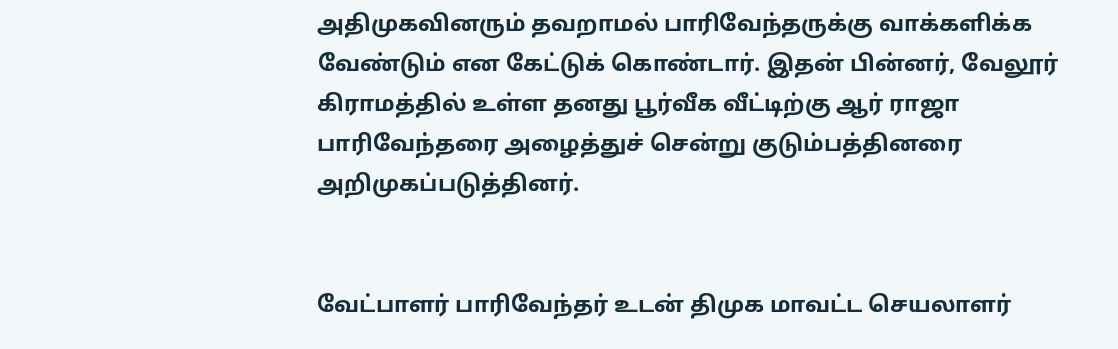அதிமுகவினரும் தவறாமல் பாரிவேந்தருக்கு வாக்களிக்க வேண்டும் என கேட்டுக் கொண்டார். இதன் பின்னர், வேலூர் கிராமத்தில் உள்ள தனது பூர்வீக வீட்டிற்கு ஆர் ராஜா பாரிவேந்தரை அழைத்துச் சென்று குடும்பத்தினரை அறிமுகப்படுத்தினர்.


வேட்பாளர் பாரிவேந்தர் உடன் திமுக மாவட்ட செயலாளர்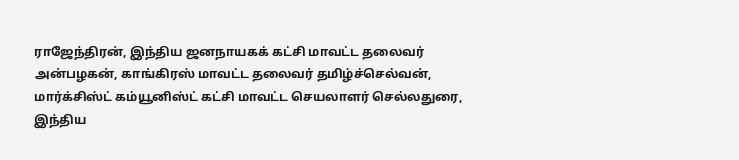ராஜேந்திரன், இந்திய ஜனநாயகக் கட்சி மாவட்ட தலைவர் அன்பழகன், காங்கிரஸ் மாவட்ட தலைவர் தமிழ்ச்செல்வன், மார்க்சிஸ்ட் கம்யூனிஸ்ட் கட்சி மாவட்ட செயலாளர் செல்லதுரை, இந்திய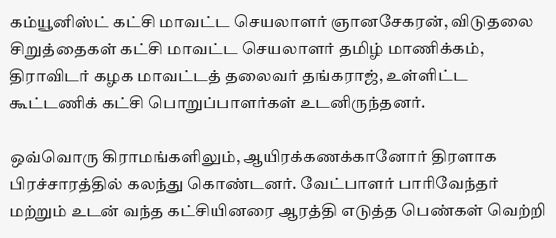கம்யூனிஸ்ட் கட்சி மாவட்ட செயலாளர் ஞானசேகரன், விடுதலை சிறுத்தைகள் கட்சி மாவட்ட செயலாளர் தமிழ் மாணிக்கம், திராவிடர் கழக மாவட்டத் தலைவர் தங்கராஜ், உள்ளிட்ட கூட்டணிக் கட்சி பொறுப்பாளர்கள் உடனிருந்தனர்.

ஒவ்வொரு கிராமங்களிலும், ஆயிரக்கணக்கானோர் திரளாக பிரச்சாரத்தில் கலந்து கொண்டனர். வேட்பாளர் பாரிவேந்தர் மற்றும் உடன் வந்த கட்சியினரை ஆரத்தி எடுத்த பெண்கள் வெற்றி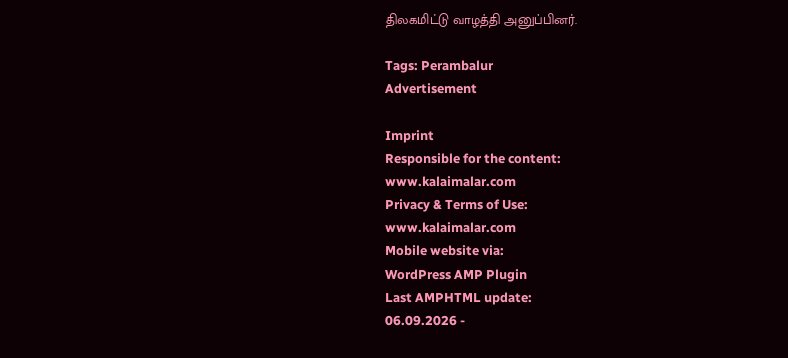திலகமிட்டு வாழத்தி அனுப்பினர்.

Tags: Perambalur
Advertisement

Imprint
Responsible for the content:
www.kalaimalar.com
Privacy & Terms of Use:
www.kalaimalar.com
Mobile website via:
WordPress AMP Plugin
Last AMPHTML update:
06.09.2026 -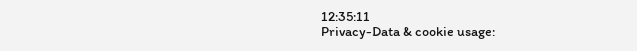12:35:11
Privacy-Data & cookie usage: